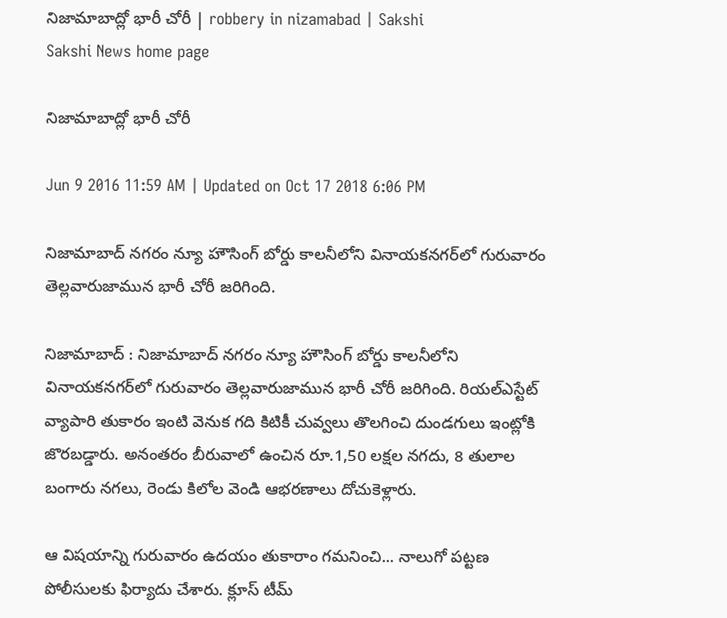నిజామాబాద్లో భారీ చోరీ | robbery in nizamabad | Sakshi
Sakshi News home page

నిజామాబాద్లో భారీ చోరీ

Jun 9 2016 11:59 AM | Updated on Oct 17 2018 6:06 PM

నిజామాబాద్ నగరం న్యూ హౌసింగ్ బోర్డు కాలనీలోని వినాయకనగర్‌లో గురువారం తెల్లవారుజామున భారీ చోరీ జరిగింది.

నిజామాబాద్ : నిజామాబాద్ నగరం న్యూ హౌసింగ్ బోర్డు కాలనీలోని వినాయకనగర్‌లో గురువారం తెల్లవారుజామున భారీ చోరీ జరిగింది. రియల్‌ఎస్టేట్ వ్యాపారి తుకారం ఇంటి వెనుక గది కిటికీ చువ్వలు తొలగించి దుండగులు ఇంట్లోకి జొరబడ్డారు. అనంతరం బీరువాలో ఉంచిన రూ.1,50 లక్షల నగదు, 8 తులాల బంగారు నగలు, రెండు కిలోల వెండి ఆభరణాలు దోచుకెళ్లారు.

ఆ విషయాన్ని గురువారం ఉదయం తుకారాం గమనించి... నాలుగో పట్టణ పోలీసులకు ఫిర్యాదు చేశారు. క్లూస్ టీమ్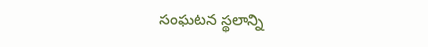సంఘటన స్థలాన్ని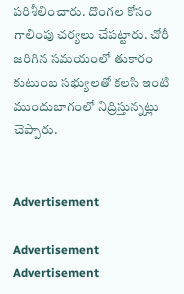పరిశీలించారు. దొంగల కోసం గాలింపు చర్యలు చేపట్టారు. చోరీ జరిగిన సమయంలో తుకారం కుటుంబ సభ్యులతో కలసి ఇంటి ముందుబాగంలో నిద్రిస్తున్నట్లు చెప్పారు.


Advertisement

Advertisement
Advertisement